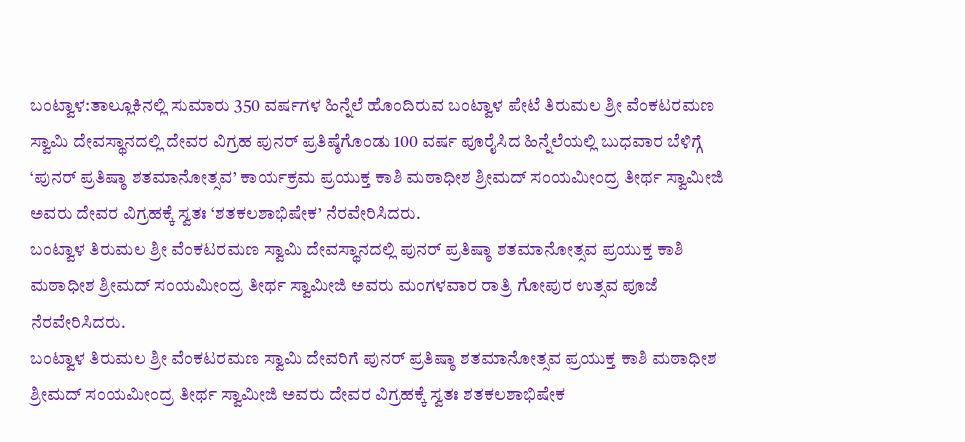ಬಂಟ್ವಾಳ:ತಾಲ್ಲೂಕಿನಲ್ಲಿ ಸುಮಾರು 350 ವರ್ಷಗಳ ಹಿನ್ನೆಲೆ ಹೊಂದಿರುವ ಬಂಟ್ವಾಳ ಪೇಟೆ ತಿರುಮಲ ಶ್ರೀ ವೆಂಕಟರಮಣ ಸ್ವಾಮಿ ದೇವಸ್ಥಾನದಲ್ಲಿ ದೇವರ ವಿಗ್ರಹ ಪುನರ್ ಪ್ರತಿಷ್ಠೆಗೊಂಡು 100 ವರ್ಷ ಪೂರೈಸಿದ ಹಿನ್ನೆಲೆಯಲ್ಲಿ ಬುಧವಾರ ಬೆಳಿಗ್ಗೆ ‘ಪುನರ್ ಪ್ರತಿಷ್ಠಾ ಶತಮಾನೋತ್ಸವ’ ಕಾರ್ಯಕ್ರಮ ಪ್ರಯುಕ್ತ ಕಾಶಿ ಮಠಾಧೀಶ ಶ್ರೀಮದ್ ಸಂಯಮೀಂದ್ರ ತೀರ್ಥ ಸ್ವಾಮೀಜಿ ಅವರು ದೇವರ ವಿಗ್ರಹಕ್ಕೆ ಸ್ವತಃ ‘ಶತಕಲಶಾಭಿಷೇಕ’ ನೆರವೇರಿಸಿದರು.
ಬಂಟ್ವಾಳ ತಿರುಮಲ ಶ್ರೀ ವೆಂಕಟರಮಣ ಸ್ವಾಮಿ ದೇವಸ್ಥಾನದಲ್ಲಿ ಪುನರ್ ಪ್ರತಿಷ್ಠಾ ಶತಮಾನೋತ್ಸವ ಪ್ರಯುಕ್ತ ಕಾಶಿ ಮಠಾಧೀಶ ಶ್ರೀಮದ್ ಸಂಯಮೀಂದ್ರ ತೀರ್ಥ ಸ್ವಾಮೀಜಿ ಅವರು ಮಂಗಳವಾರ ರಾತ್ರಿ ಗೋಪುರ ಉತ್ಸವ ಪೂಜೆ ನೆರವೇರಿಸಿದರು.
ಬಂಟ್ವಾಳ ತಿರುಮಲ ಶ್ರೀ ವೆಂಕಟರಮಣ ಸ್ವಾಮಿ ದೇವರಿಗೆ ಪುನರ್ ಪ್ರತಿಷ್ಠಾ ಶತಮಾನೋತ್ಸವ ಪ್ರಯುಕ್ತ ಕಾಶಿ ಮಠಾಧೀಶ ಶ್ರೀಮದ್ ಸಂಯಮೀಂದ್ರ ತೀರ್ಥ ಸ್ವಾಮೀಜಿ ಅವರು ದೇವರ ವಿಗ್ರಹಕ್ಕೆ ಸ್ವತಃ ಶತಕಲಶಾಭಿಷೇಕ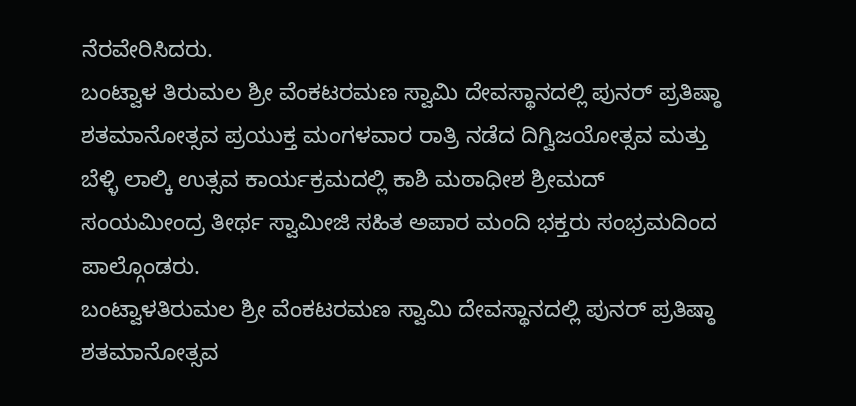ನೆರವೇರಿಸಿದರು.
ಬಂಟ್ವಾಳ ತಿರುಮಲ ಶ್ರೀ ವೆಂಕಟರಮಣ ಸ್ವಾಮಿ ದೇವಸ್ಥಾನದಲ್ಲಿ ಪುನರ್ ಪ್ರತಿಷ್ಠಾ ಶತಮಾನೋತ್ಸವ ಪ್ರಯುಕ್ತ ಮಂಗಳವಾರ ರಾತ್ರಿ ನಡೆದ ದಿಗ್ವಿಜಯೋತ್ಸವ ಮತ್ತು ಬೆಳ್ಳಿ ಲಾಲ್ಕಿ ಉತ್ಸವ ಕಾರ್ಯಕ್ರಮದಲ್ಲಿ ಕಾಶಿ ಮಠಾಧೀಶ ಶ್ರೀಮದ್ ಸಂಯಮೀಂದ್ರ ತೀರ್ಥ ಸ್ವಾಮೀಜಿ ಸಹಿತ ಅಪಾರ ಮಂದಿ ಭಕ್ತರು ಸಂಭ್ರಮದಿಂದ ಪಾಲ್ಗೊಂಡರು.
ಬಂಟ್ವಾಳತಿರುಮಲ ಶ್ರೀ ವೆಂಕಟರಮಣ ಸ್ವಾಮಿ ದೇವಸ್ಥಾನದಲ್ಲಿ ಪುನರ್ ಪ್ರತಿಷ್ಠಾ ಶತಮಾನೋತ್ಸವ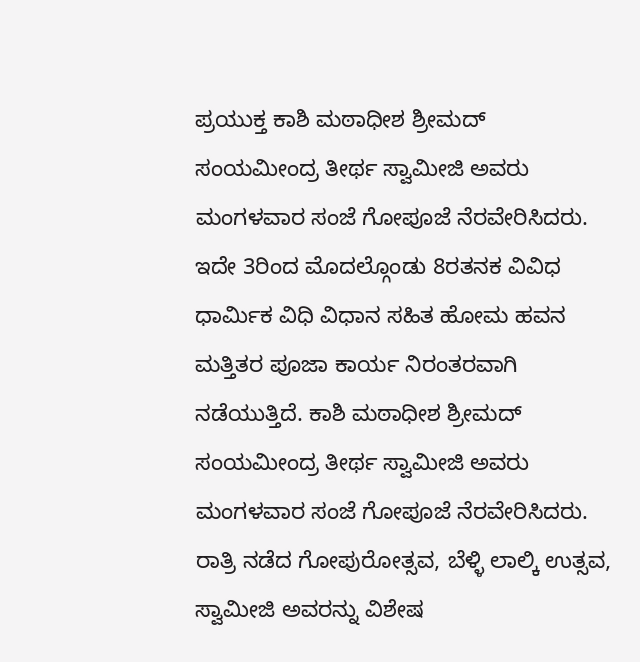ಪ್ರಯುಕ್ತ ಕಾಶಿ ಮಠಾಧೀಶ ಶ್ರೀಮದ್ ಸಂಯಮೀಂದ್ರ ತೀರ್ಥ ಸ್ವಾಮೀಜಿ ಅವರು ಮಂಗಳವಾರ ಸಂಜೆ ಗೋಪೂಜೆ ನೆರವೇರಿಸಿದರು.
ಇದೇ 3ರಿಂದ ಮೊದಲ್ಗೊಂಡು 8ರತನಕ ವಿವಿಧ ಧಾರ್ಮಿಕ ವಿಧಿ ವಿಧಾನ ಸಹಿತ ಹೋಮ ಹವನ ಮತ್ತಿತರ ಪೂಜಾ ಕಾರ್ಯ ನಿರಂತರವಾಗಿ ನಡೆಯುತ್ತಿದೆ. ಕಾಶಿ ಮಠಾಧೀಶ ಶ್ರೀಮದ್ ಸಂಯಮೀಂದ್ರ ತೀರ್ಥ ಸ್ವಾಮೀಜಿ ಅವರು ಮಂಗಳವಾರ ಸಂಜೆ ಗೋಪೂಜೆ ನೆರವೇರಿಸಿದರು. ರಾತ್ರಿ ನಡೆದ ಗೋಪುರೋತ್ಸವ, ಬೆಳ್ಳಿ ಲಾಲ್ಕಿ ಉತ್ಸವ, ಸ್ವಾಮೀಜಿ ಅವರನ್ನು ವಿಶೇಷ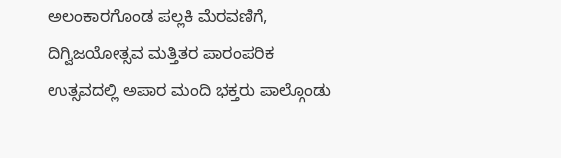ಅಲಂಕಾರಗೊಂಡ ಪಲ್ಲಕಿ ಮೆರವಣಿಗೆ, ದಿಗ್ವಿಜಯೋತ್ಸವ ಮತ್ತಿತರ ಪಾರಂಪರಿಕ ಉತ್ಸವದಲ್ಲಿ ಅಪಾರ ಮಂದಿ ಭಕ್ತರು ಪಾಲ್ಗೊಂಡು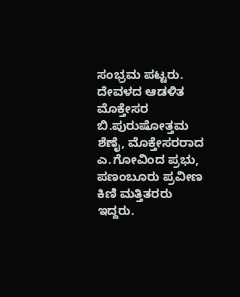ಸಂಭ್ರಮ ಪಟ್ಟರು.
ದೇವಳದ ಆಡಳಿತ ಮೊಕ್ತೇಸರ ಬಿ.ಪುರುಷೋತ್ತಮ ಶೆಣೈ, ಮೊಕ್ತೇಸರರಾದ ಎ.ಗೋವಿಂದ ಪ್ರಭು, ಪಣಂಬೂರು ಪ್ರವೀಣ ಕಿಣಿ ಮತ್ತಿತರರು ಇದ್ದರು.